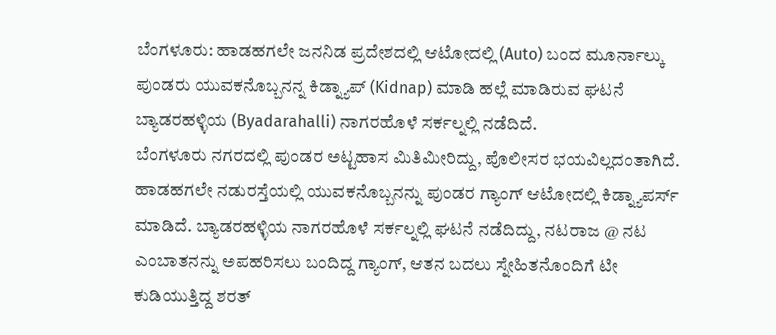ಬೆಂಗಳೂರು: ಹಾಡಹಗಲೇ ಜನನಿಡ ಪ್ರದೇಶದಲ್ಲಿ ಆಟೋದಲ್ಲಿ (Auto) ಬಂದ ಮೂರ್ನಾಲ್ಕು ಪುಂಡರು ಯುವಕನೊಬ್ಬನನ್ನ ಕಿಡ್ನ್ಯಾಪ್ (Kidnap) ಮಾಡಿ ಹಲ್ಲೆ ಮಾಡಿರುವ ಘಟನೆ ಬ್ಯಾಡರಹಳ್ಳಿಯ (Byadarahalli) ನಾಗರಹೊಳೆ ಸರ್ಕಲ್ನಲ್ಲಿ ನಡೆದಿದೆ.
ಬೆಂಗಳೂರು ನಗರದಲ್ಲಿ ಪುಂಡರ ಅಟ್ಟಹಾಸ ಮಿತಿಮೀರಿದ್ದು, ಪೊಲೀಸರ ಭಯವಿಲ್ಲದಂತಾಗಿದೆ. ಹಾಡಹಗಲೇ ನಡುರಸ್ತೆಯಲ್ಲಿ ಯುವಕನೊಬ್ಬನನ್ನು ಪುಂಡರ ಗ್ಯಾಂಗ್ ಆಟೋದಲ್ಲಿ ಕಿಡ್ನ್ಯಾಪರ್ಸ್ ಮಾಡಿದೆ. ಬ್ಯಾಡರಹಳ್ಳಿಯ ನಾಗರಹೊಳೆ ಸರ್ಕಲ್ನಲ್ಲಿ ಘಟನೆ ನಡೆದಿದ್ದು, ನಟರಾಜ @ ನಟ ಎಂಬಾತನನ್ನು ಅಪಹರಿಸಲು ಬಂದಿದ್ದ ಗ್ಯಾಂಗ್, ಆತನ ಬದಲು ಸ್ನೇಹಿತನೊಂದಿಗೆ ಟೀ ಕುಡಿಯುತ್ತಿದ್ದ ಶರತ್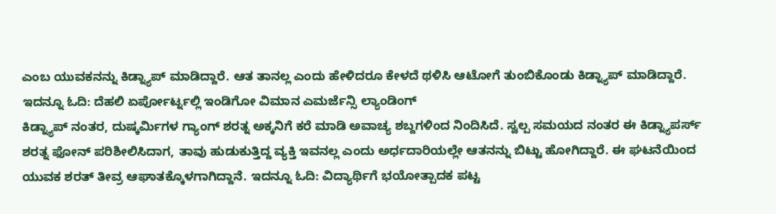ಎಂಬ ಯುವಕನನ್ನು ಕಿಡ್ನ್ಯಾಪ್ ಮಾಡಿದ್ದಾರೆ. ಆತ ತಾನಲ್ಲ ಎಂದು ಹೇಳಿದರೂ ಕೇಳದೆ ಥಳಿಸಿ ಆಟೋಗೆ ತುಂಬಿಕೊಂಡು ಕಿಡ್ನ್ಯಾಪ್ ಮಾಡಿದ್ದಾರೆ. ಇದನ್ನೂ ಓದಿ: ದೆಹಲಿ ಏರ್ಪೋರ್ಟ್ನಲ್ಲಿ ಇಂಡಿಗೋ ವಿಮಾನ ಎಮರ್ಜೆನ್ಸಿ ಲ್ಯಾಂಡಿಂಗ್
ಕಿಡ್ನ್ಯಾಪ್ ನಂತರ, ದುಷ್ಕರ್ಮಿಗಳ ಗ್ಯಾಂಗ್ ಶರತ್ನ ಅಕ್ಕನಿಗೆ ಕರೆ ಮಾಡಿ ಅವಾಚ್ಯ ಶಬ್ದಗಳಿಂದ ನಿಂದಿಸಿದೆ. ಸ್ವಲ್ಪ ಸಮಯದ ನಂತರ ಈ ಕಿಡ್ನ್ಯಾಪರ್ಸ್ ಶರತ್ನ ಫೋನ್ ಪರಿಶೀಲಿಸಿದಾಗ, ತಾವು ಹುಡುಕುತ್ತಿದ್ದ ವ್ಯಕ್ತಿ ಇವನಲ್ಲ ಎಂದು ಅರ್ಧದಾರಿಯಲ್ಲೇ ಆತನನ್ನು ಬಿಟ್ಟು ಹೋಗಿದ್ದಾರೆ. ಈ ಘಟನೆಯಿಂದ ಯುವಕ ಶರತ್ ತೀವ್ರ ಆಘಾತಕ್ಕೊಳಗಾಗಿದ್ದಾನೆ. ಇದನ್ನೂ ಓದಿ: ವಿದ್ಯಾರ್ಥಿಗೆ ಭಯೋತ್ಪಾದಕ ಪಟ್ಟ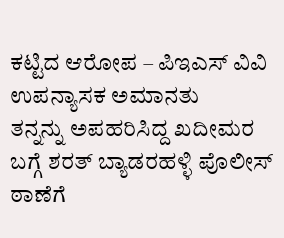ಕಟ್ಟಿದ ಆರೋಪ – ಪಿಇಎಸ್ ವಿವಿ ಉಪನ್ಯಾಸಕ ಅಮಾನತು
ತನ್ನನ್ನು ಅಪಹರಿಸಿದ್ದ ಖದೀಮರ ಬಗ್ಗೆ ಶರತ್ ಬ್ಯಾಡರಹಳ್ಳಿ ಪೊಲೀಸ್ ಠಾಣೆಗೆ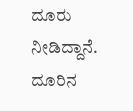ದೂರು ನೀಡಿದ್ದಾನೆ. ದೂರಿನ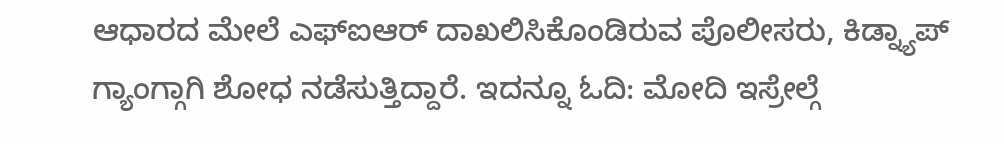ಆಧಾರದ ಮೇಲೆ ಎಫ್ಐಆರ್ ದಾಖಲಿಸಿಕೊಂಡಿರುವ ಪೊಲೀಸರು, ಕಿಡ್ನ್ಯಾಪ್ ಗ್ಯಾಂಗ್ಗಾಗಿ ಶೋಧ ನಡೆಸುತ್ತಿದ್ದಾರೆ. ಇದನ್ನೂ ಓದಿ: ಮೋದಿ ಇಸ್ರೇಲ್ಗೆ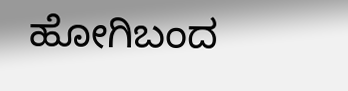ಹೋಗಿಬಂದ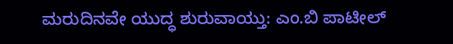ಮರುದಿನವೇ ಯುದ್ಧ ಶುರುವಾಯ್ತು: ಎಂ.ಬಿ ಪಾಟೀಲ್